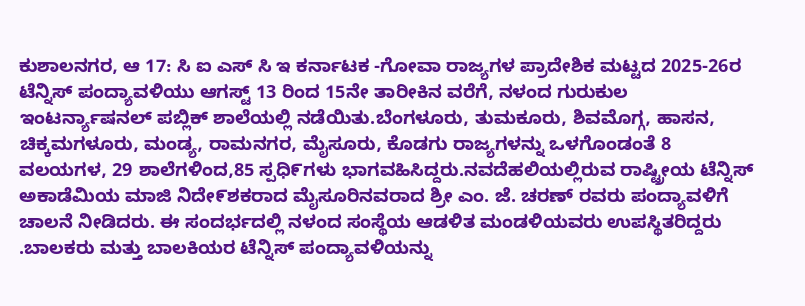ಕುಶಾಲನಗರ, ಆ 17: ಸಿ ಐ ಎಸ್ ಸಿ ಇ ಕರ್ನಾಟಕ -ಗೋವಾ ರಾಜ್ಯಗಳ ಪ್ರಾದೇಶಿಕ ಮಟ್ಟದ 2025-26ರ ಟೆನ್ನಿಸ್ ಪಂದ್ಯಾವಳಿಯು ಆಗಸ್ಟ್ 13 ರಿಂದ 15ನೇ ತಾರೀಕಿನ ವರೆಗೆ, ನಳಂದ ಗುರುಕುಲ ಇಂಟರ್ನ್ಯಾಷನಲ್ ಪಬ್ಲಿಕ್ ಶಾಲೆಯಲ್ಲಿ ನಡೆಯಿತು.ಬೆಂಗಳೂರು, ತುಮಕೂರು, ಶಿವಮೊಗ್ಗ, ಹಾಸನ, ಚಿಕ್ಕಮಗಳೂರು, ಮಂಡ್ಯ, ರಾಮನಗರ, ಮೈಸೂರು, ಕೊಡಗು ರಾಜ್ಯಗಳನ್ನು ಒಳಗೊಂಡಂತೆ 8 ವಲಯಗಳ, 29 ಶಾಲೆಗಳಿಂದ,85 ಸ್ಪಧಿ೯ಗಳು ಭಾಗವಹಿಸಿದ್ದರು.ನವದೆಹಲಿಯಲ್ಲಿರುವ ರಾಷ್ಟ್ರೀಯ ಟೆನ್ನಿಸ್ ಅಕಾಡೆಮಿಯ ಮಾಜಿ ನಿದೇ೯ಶಕರಾದ ಮೈಸೂರಿನವರಾದ ಶ್ರೀ ಎಂ. ಜೆ. ಚರಣ್ ರವರು ಪಂದ್ಯಾವಳಿಗೆ ಚಾಲನೆ ನೀಡಿದರು. ಈ ಸಂದರ್ಭದಲ್ಲಿ ನಳಂದ ಸಂಸ್ಥೆಯ ಆಡಳಿತ ಮಂಡಳಿಯವರು ಉಪಸ್ಥಿತರಿದ್ದರು .ಬಾಲಕರು ಮತ್ತು ಬಾಲಕಿಯರ ಟೆನ್ನಿಸ್ ಪಂದ್ಯಾವಳಿಯನ್ನು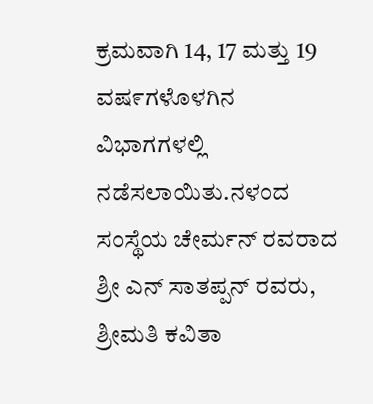ಕ್ರಮವಾಗಿ 14, 17 ಮತ್ತು 19 ವಷ೯ಗಳೊಳಗಿನ ವಿಭಾಗಗಳಲ್ಲಿ ನಡೆಸಲಾಯಿತು.ನಳಂದ ಸಂಸ್ಥೆಯ ಚೇರ್ಮನ್ ರವರಾದ ಶ್ರೀ ಎನ್ ಸಾತಪ್ಪನ್ ರವರು, ಶ್ರೀಮತಿ ಕವಿತಾ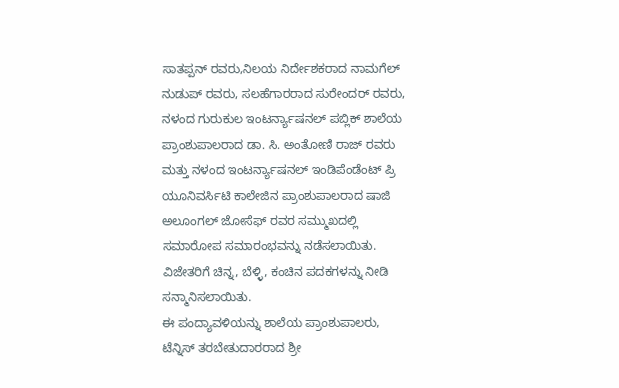ಸಾತಪ್ಪನ್ ರವರು,ನಿಲಯ ನಿರ್ದೇಶಕರಾದ ನಾಮಗೆಲ್ ನುಡುಪ್ ರವರು, ಸಲಹೆಗಾರರಾದ ಸುರೇಂದರ್ ರವರು, ನಳಂದ ಗುರುಕುಲ ಇಂಟರ್ನ್ಯಾಷನಲ್ ಪಬ್ಲಿಕ್ ಶಾಲೆಯ ಪ್ರಾಂಶುಪಾಲರಾದ ಡಾ. ಸಿ. ಅಂತೋಣಿ ರಾಜ್ ರವರು ಮತ್ತು ನಳಂದ ಇಂಟರ್ನ್ಯಾಷನಲ್ ಇಂಡಿಪೆಂಡೆಂಟ್ ಪ್ರಿ ಯೂನಿವರ್ಸಿಟಿ ಕಾಲೇಜಿನ ಪ್ರಾಂಶುಪಾಲರಾದ ಷಾಜಿ ಅಲೂಂಗಲ್ ಜೋಸೆಫ್ ರವರ ಸಮ್ಮುಖದಲ್ಲಿ ಸಮಾರೋಪ ಸಮಾರಂಭವನ್ನು ನಡೆಸಲಾಯಿತು. ವಿಜೇತರಿಗೆ ಚಿನ್ನ, ಬೆಳ್ಳಿ, ಕಂಚಿನ ಪದಕಗಳನ್ನು ನೀಡಿ ಸನ್ಮಾನಿಸಲಾಯಿತು.
ಈ ಪಂದ್ಯಾವಳಿಯನ್ನು ಶಾಲೆಯ ಪ್ರಾಂಶುಪಾಲರು, ಟೆನ್ನಿಸ್ ತರಬೇತುದಾರರಾದ ಶ್ರೀ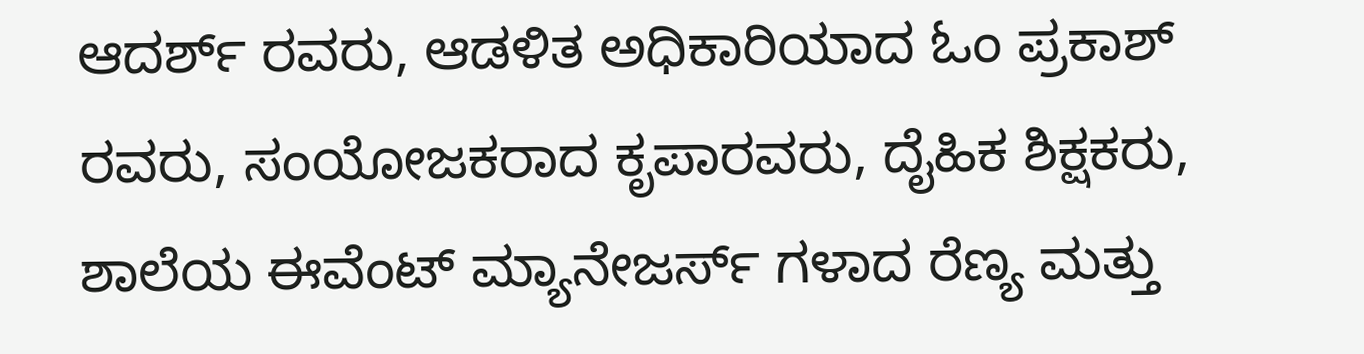ಆದರ್ಶ್ ರವರು, ಆಡಳಿತ ಅಧಿಕಾರಿಯಾದ ಓಂ ಪ್ರಕಾಶ್ ರವರು, ಸಂಯೋಜಕರಾದ ಕೃಪಾರವರು, ದೈಹಿಕ ಶಿಕ್ಷಕರು, ಶಾಲೆಯ ಈವೆಂಟ್ ಮ್ಯಾನೇಜರ್ಸ್ ಗಳಾದ ರೆಣ್ಯ ಮತ್ತು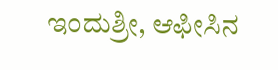ಇಂದುಶ್ರೀ, ಆಫೀಸಿನ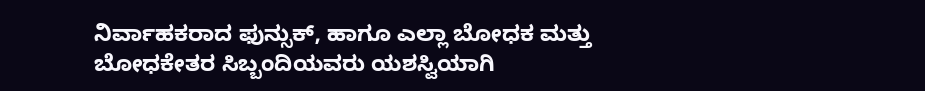ನಿರ್ವಾಹಕರಾದ ಫುನ್ಸುಕ್, ಹಾಗೂ ಎಲ್ಲಾ ಬೋಧಕ ಮತ್ತು ಬೋಧಕೇತರ ಸಿಬ್ಬಂದಿಯವರು ಯಶಸ್ವಿಯಾಗಿ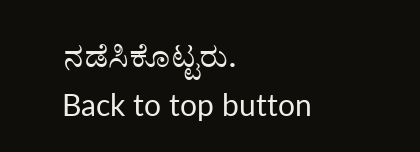ನಡೆಸಿಕೊಟ್ಟರು.
Back to top button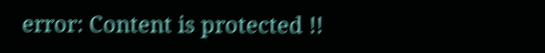error: Content is protected !!